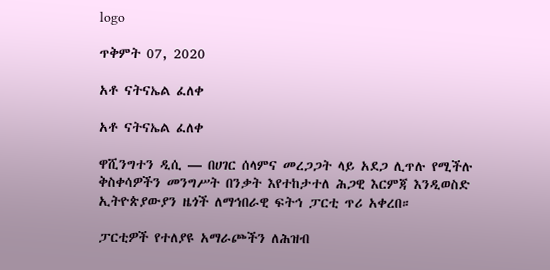logo

ጥቅምት 07, 2020

አቶ ናትናኤል ፈለቀ

አቶ ናትናኤል ፈለቀ

ዋሺንግተን ዲሲ — በሀገር ሰላምና መረጋጋት ላይ አደጋ ሊጥሉ የሚችሉ ቅስቀሳዎችን መንግሥት በንቃት እየተከታተለ ሕጋዊ እርምጃ እንዲወስድ ኢትዮጵያውያን ዜጎች ለማኅበራዊ ፍትኅ ፓርቲ ጥሪ አቀረበ።

ፓርቲዎች የተለያዩ አማራጮችን ለሕዝብ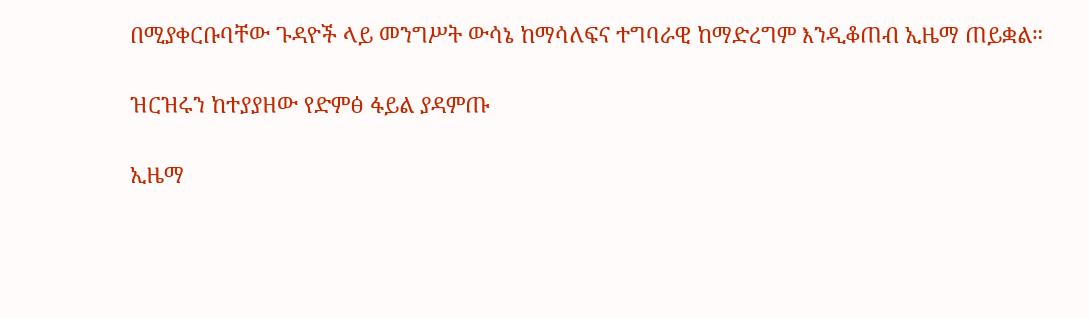በሚያቀርቡባቸው ጉዳዮች ላይ መንግሥት ውሳኔ ከማሳለፍና ተግባራዊ ከማድረግም እንዲቆጠብ ኢዜማ ጠይቋል።

ዝርዝሩን ከተያያዘው የድምፅ ፋይል ያዳምጡ

ኢዜማ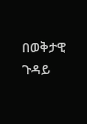በወቅታዊ ጉዳይ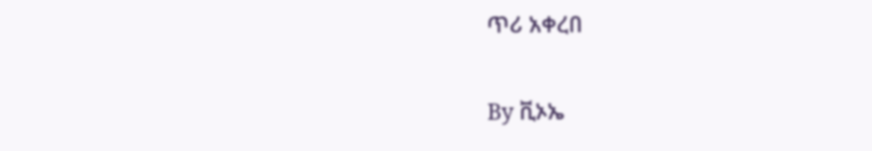ጥሪ አቀረበ

By ቪኦኤ